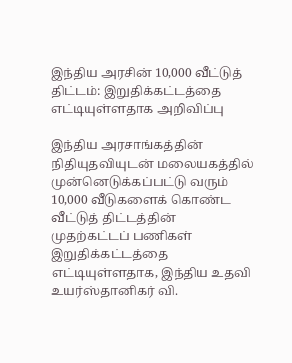இந்திய அரசின் 10,000 வீட்டுத் திட்டம்: இறுதிக்கட்டத்தை எட்டியுள்ளதாக அறிவிப்பு

இந்திய அரசாங்கத்தின் நிதியுதவியுடன் மலையகத்தில் முன்னெடுக்கப்பட்டு வரும் 10,000 வீடுகளைக் கொண்ட வீட்டுத் திட்டத்தின் முதற்கட்டப் பணிகள் இறுதிக்கட்டத்தை எட்டியுள்ளதாக, இந்திய உதவி உயர்ஸ்தானிகர் வி.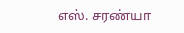எஸ். சரண்யா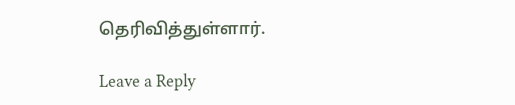தெரிவித்துள்ளார்.

Leave a Reply